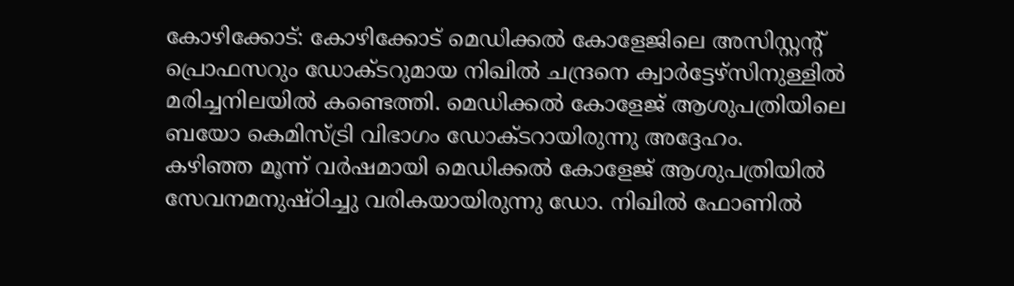കോഴിക്കോട്: കോഴിക്കോട് മെഡിക്കൽ കോളേജിലെ അസിസ്റ്റന്റ് പ്രൊഫസറും ഡോക്ടറുമായ നിഖിൽ ചന്ദ്രനെ ക്വാർട്ടേഴ്സിനുള്ളിൽ മരിച്ചനിലയിൽ കണ്ടെത്തി. മെഡിക്കൽ കോളേജ് ആശുപത്രിയിലെ ബയോ കെമിസ്ട്രി വിഭാഗം ഡോക്ടറായിരുന്നു അദ്ദേഹം.
കഴിഞ്ഞ മൂന്ന് വർഷമായി മെഡിക്കൽ കോളേജ് ആശുപത്രിയിൽ സേവനമനുഷ്ഠിച്ചു വരികയായിരുന്നു ഡോ. നിഖിൽ ഫോണിൽ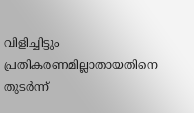വിളിച്ചിട്ടും പ്രതികരണമില്ലാതായതിനെ തുടർന്ന്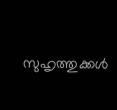സുഹൃത്തുക്കൾ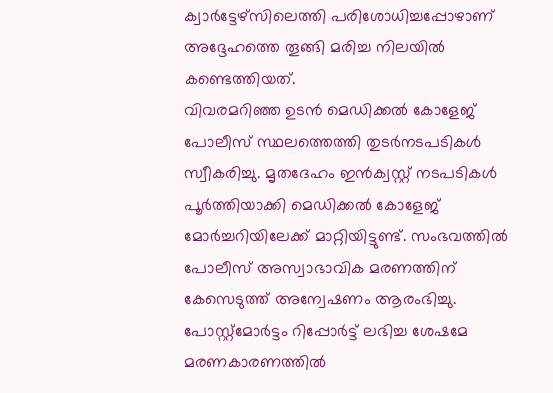ക്വാർട്ടേഴ്സിലെത്തി പരിശോധിച്ചപ്പോഴാണ് അദ്ദേഹത്തെ തൂങ്ങി മരിച്ച നിലയിൽ കണ്ടെത്തിയത്.
വിവരമറിഞ്ഞ ഉടൻ മെഡിക്കൽ കോളേജ് പോലീസ് സ്ഥലത്തെത്തി തുടർനടപടികൾ സ്വീകരിച്ചു. മൃതദേഹം ഇൻക്വസ്റ്റ് നടപടികൾ പൂർത്തിയാക്കി മെഡിക്കൽ കോളേജ് മോർച്ചറിയിലേക്ക് മാറ്റിയിട്ടുണ്ട്. സംഭവത്തിൽ പോലീസ് അസ്വാഭാവിക മരണത്തിന് കേസെടുത്ത് അന്വേഷണം ആരംഭിച്ചു.
പോസ്റ്റ്മോർട്ടം റിപ്പോർട്ട് ലഭിച്ച ശേഷമേ മരണകാരണത്തിൽ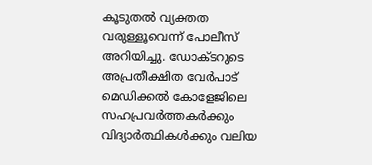കൂടുതൽ വ്യക്തത വരുള്ളൂവെന്ന് പോലീസ് അറിയിച്ചു. ഡോക്ടറുടെ അപ്രതീക്ഷിത വേർപാട് മെഡിക്കൽ കോളേജിലെ സഹപ്രവർത്തകർക്കും വിദ്യാർത്ഥികൾക്കും വലിയ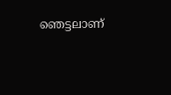ഞെട്ടലാണ്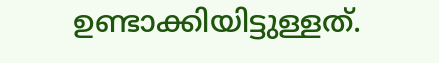ഉണ്ടാക്കിയിട്ടുള്ളത്.